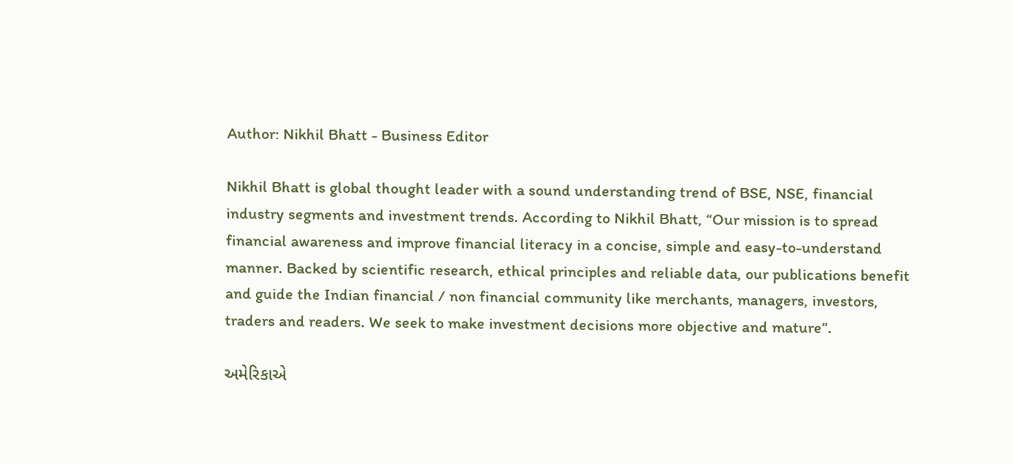Author: Nikhil Bhatt - Business Editor

Nikhil Bhatt is global thought leader with a sound understanding trend of BSE, NSE, financial industry segments and investment trends. According to Nikhil Bhatt, “Our mission is to spread financial awareness and improve financial literacy in a concise, simple and easy-to-understand manner. Backed by scientific research, ethical principles and reliable data, our publications benefit and guide the Indian financial / non financial community like merchants, managers, investors, traders and readers. We seek to make investment decisions more objective and mature”.

અમેરિકાએ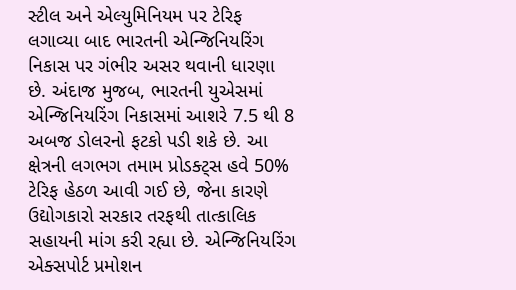સ્ટીલ અને એલ્યુમિનિયમ પર ટેરિફ લગાવ્યા બાદ ભારતની એન્જિનિયરિંગ નિકાસ પર ગંભીર અસર થવાની ધારણા છે. અંદાજ મુજબ, ભારતની યુએસમાં એન્જિનિયરિંગ નિકાસમાં આશરે 7.5 થી 8 અબજ ડોલરનો ફટકો પડી શકે છે. આ ક્ષેત્રની લગભગ તમામ પ્રોડક્ટ્સ હવે 50% ટેરિફ હેઠળ આવી ગઈ છે, જેના કારણે ઉદ્યોગકારો સરકાર તરફથી તાત્કાલિક સહાયની માંગ કરી રહ્યા છે. એન્જિનિયરિંગ એક્સપોર્ટ પ્રમોશન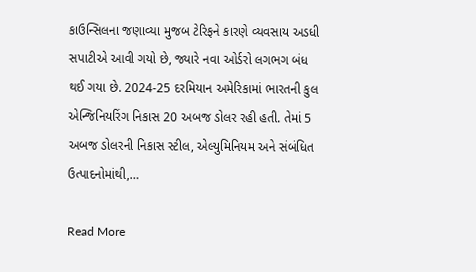કાઉન્સિલના જણાવ્યા મુજબ ટેરિફને કારણે વ્યવસાય અડધી સપાટીએ આવી ગયો છે, જ્યારે નવા ઓર્ડરો લગભગ બંધ થઈ ગયા છે. 2024-25 દરમિયાન અમેરિકામાં ભારતની કુલ એન્જિનિયરિંગ નિકાસ 20 અબજ ડોલર રહી હતી. તેમાં 5 અબજ ડોલરની નિકાસ સ્ટીલ, એલ્યુમિનિયમ અને સંબંધિત ઉત્પાદનોમાંથી,…

Read More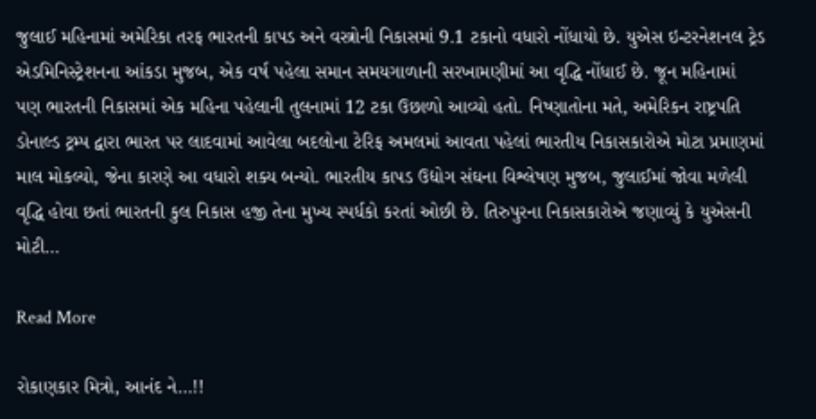જુલાઈ મહિનામાં અમેરિકા તરફ ભારતની કાપડ અને વસ્ત્રોની નિકાસમાં 9.1 ટકાનો વધારો નોંધાયો છે. યુએસ ઇન્ટરનેશનલ ટ્રેડ એડમિનિસ્ટ્રેશનના આંકડા મુજબ, એક વર્ષ પહેલા સમાન સમયગાળાની સરખામણીમાં આ વૃદ્ધિ નોંધાઈ છે. જૂન મહિનામાં પણ ભારતની નિકાસમાં એક મહિના પહેલાની તુલનામાં 12 ટકા ઉછાળો આવ્યો હતો. નિષ્ણાતોના મતે, અમેરિકન રાષ્ટ્રપતિ ડોનાલ્ડ ટ્રમ્પ દ્વારા ભારત પર લાદવામાં આવેલા બદલોના ટેરિફ અમલમાં આવતા પહેલાં ભારતીય નિકાસકારોએ મોટા પ્રમાણમાં માલ મોકલ્યો, જેના કારણે આ વધારો શક્ય બન્યો. ભારતીય કાપડ ઉદ્યોગ સંઘના વિશ્લેષણ મુજબ, જુલાઈમાં જોવા મળેલી વૃદ્ધિ હોવા છતાં ભારતની કુલ નિકાસ હજી તેના મુખ્ય સ્પર્ધકો કરતાં ઓછી છે. તિરુપુરના નિકાસકારોએ જણાવ્યું કે યુએસની મોટી…

Read More

રોકાણકાર મિત્રો, આનંદ ને…!!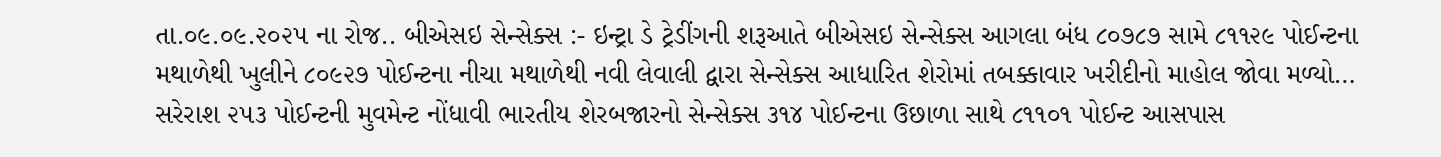તા.૦૯.૦૯.૨૦૨૫ ના રોજ.. બીએસઇ સેન્સેક્સ :- ઇન્ટ્રા ડે ટ્રેડીંગની શરૂઆતે બીએસઇ સેન્સેક્સ આગલા બંધ ૮૦૭૮૭ સામે ૮૧૧૨૯ પોઈન્ટના મથાળેથી ખુલીને ૮૦૯૨૭ પોઈન્ટના નીચા મથાળેથી નવી લેવાલી દ્વારા સેન્સેક્સ આધારિત શેરોમાં તબક્કાવાર ખરીદીનો માહોલ જોવા મળ્યો… સરેરાશ ૨૫૩ પોઈન્ટની મુવમેન્ટ નોંધાવી ભારતીય શેરબજારનો સેન્સેક્સ ૩૧૪ પોઈન્ટના ઉછાળા સાથે ૮૧૧૦૧ પોઈન્ટ આસપાસ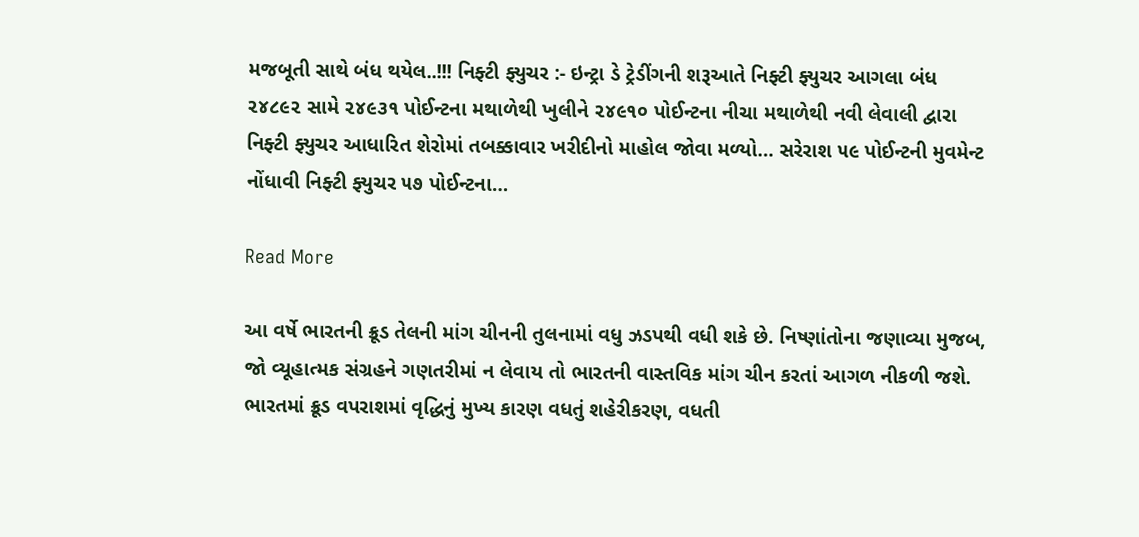મજબૂતી સાથે બંધ થયેલ..!!! નિફ્ટી ફ્યુચર :- ઇન્ટ્રા ડે ટ્રેડીંગની શરૂઆતે નિફ્ટી ફ્યુચર આગલા બંધ ૨૪૮૯૨ સામે ૨૪૯૩૧ પોઈન્ટના મથાળેથી ખુલીને ૨૪૯૧૦ પોઈન્ટના નીચા મથાળેથી નવી લેવાલી દ્વારા નિફ્ટી ફ્યુચર આધારિત શેરોમાં તબક્કાવાર ખરીદીનો માહોલ જોવા મળ્યો… સરેરાશ ૫૯ પોઈન્ટની મુવમેન્ટ નોંધાવી નિફ્ટી ફ્યુચર ૫૭ પોઈન્ટના…

Read More

આ વર્ષે ભારતની ક્રૂડ તેલની માંગ ચીનની તુલનામાં વધુ ઝડપથી વધી શકે છે. નિષ્ણાંતોના જણાવ્યા મુજબ, જો વ્યૂહાત્મક સંગ્રહને ગણતરીમાં ન લેવાય તો ભારતની વાસ્તવિક માંગ ચીન કરતાં આગળ નીકળી જશે. ભારતમાં ક્રૂડ વપરાશમાં વૃદ્ધિનું મુખ્ય કારણ વધતું શહેરીકરણ, વધતી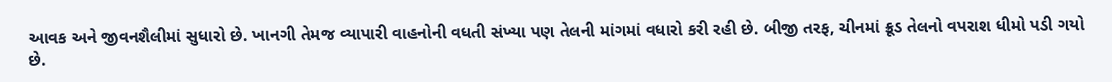આવક અને જીવનશૈલીમાં સુધારો છે. ખાનગી તેમજ વ્યાપારી વાહનોની વધતી સંખ્યા પણ તેલની માંગમાં વધારો કરી રહી છે. બીજી તરફ, ચીનમાં ક્રૂડ તેલનો વપરાશ ધીમો પડી ગયો છે.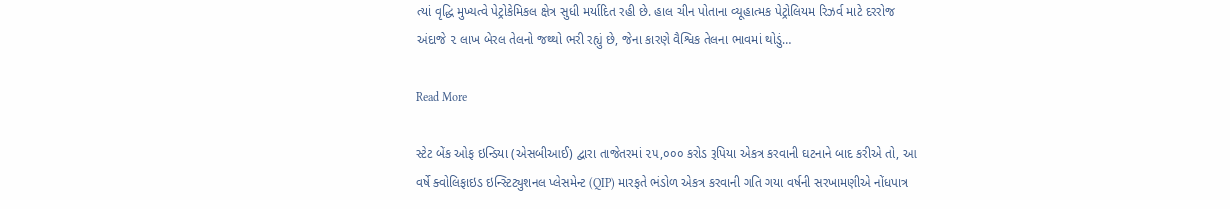ત્યાં વૃદ્ધિ મુખ્યત્વે પેટ્રોકેમિકલ ક્ષેત્ર સુધી મર્યાદિત રહી છે. હાલ ચીન પોતાના વ્યૂહાત્મક પેટ્રોલિયમ રિઝર્વ માટે દરરોજ અંદાજે ૨ લાખ બેરલ તેલનો જથ્થો ભરી રહ્યું છે, જેના કારણે વૈશ્વિક તેલના ભાવમાં થોડું…

Read More

સ્ટેટ બેંક ઓફ ઇન્ડિયા (એસબીઆઈ) દ્વારા તાજેતરમાં ૨૫,૦૦૦ કરોડ રૂપિયા એકત્ર કરવાની ઘટનાને બાદ કરીએ તો, આ વર્ષે ક્વોલિફાઇડ ઇન્સ્ટિટ્યુશનલ પ્લેસમેન્ટ (QIP) મારફતે ભંડોળ એકત્ર કરવાની ગતિ ગયા વર્ષની સરખામણીએ નોંધપાત્ર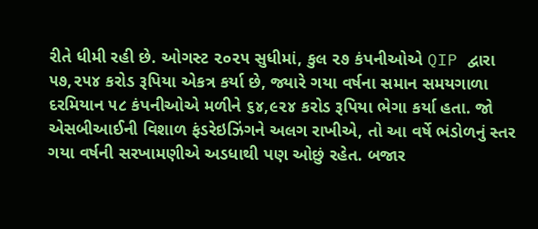રીતે ધીમી રહી છે. ઓગસ્ટ ૨૦૨૫ સુધીમાં, કુલ ૨૭ કંપનીઓએ QIP દ્વારા ૫૭,૨૫૪ કરોડ રૂપિયા એકત્ર કર્યા છે, જ્યારે ગયા વર્ષના સમાન સમયગાળા દરમિયાન ૫૮ કંપનીઓએ મળીને ૬૪,૯૨૪ કરોડ રૂપિયા ભેગા કર્યા હતા. જો એસબીઆઈની વિશાળ ફંડરેઇઝિંગને અલગ રાખીએ, તો આ વર્ષે ભંડોળનું સ્તર ગયા વર્ષની સરખામણીએ અડધાથી પણ ઓછું રહેત. બજાર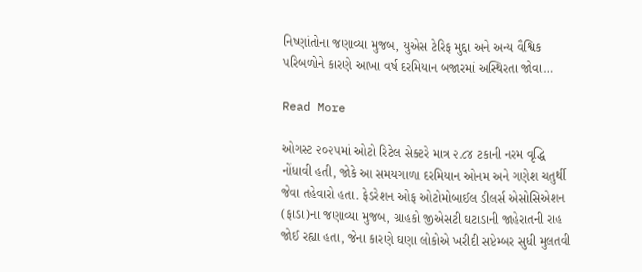નિષ્ણાંતોના જણાવ્યા મુજબ, યુએસ ટેરિફ મુદ્દા અને અન્ય વૈશ્વિક પરિબળોને કારણે આખા વર્ષ દરમિયાન બજારમાં અસ્થિરતા જોવા…

Read More

ઓગસ્ટ ૨૦૨૫માં ઓટો રિટેલ સેક્ટરે માત્ર ૨.૮૪ ટકાની નરમ વૃદ્ધિ નોંધાવી હતી, જોકે આ સમયગાળા દરમિયાન ઓનમ અને ગણેશ ચતુર્થી જેવા તહેવારો હતા. ફેડરેશન ઓફ ઓટોમોબાઈલ ડીલર્સ એસોસિએશન (ફાડા)ના જણાવ્યા મુજબ, ગ્રાહકો જીએસટી ઘટાડાની જાહેરાતની રાહ જોઈ રહ્યા હતા, જેના કારણે ઘણા લોકોએ ખરીદી સપ્ટેમ્બર સુધી મુલતવી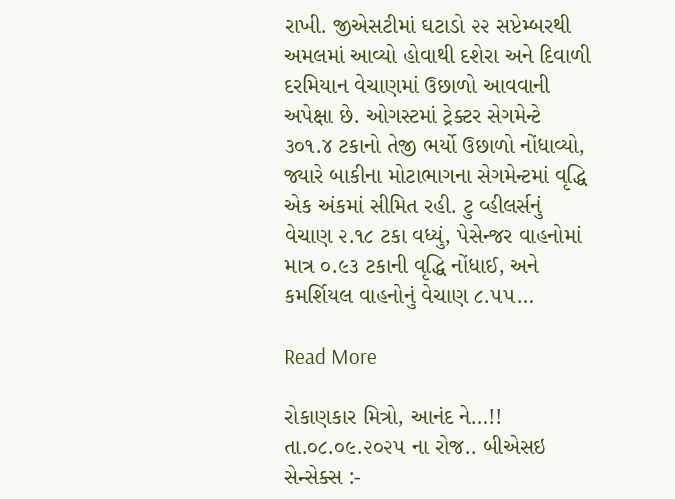રાખી. જીએસટીમાં ઘટાડો ૨૨ સપ્ટેમ્બરથી અમલમાં આવ્યો હોવાથી દશેરા અને દિવાળી દરમિયાન વેચાણમાં ઉછાળો આવવાની અપેક્ષા છે. ઓગસ્ટમાં ટ્રેક્ટર સેગમેન્ટે ૩૦૧.૪ ટકાનો તેજી ભર્યો ઉછાળો નોંધાવ્યો, જ્યારે બાકીના મોટાભાગના સેગમેન્ટમાં વૃદ્ધિ એક અંકમાં સીમિત રહી. ટુ વ્હીલર્સનું વેચાણ ૨.૧૮ ટકા વધ્યું, પેસેન્જર વાહનોમાં માત્ર ૦.૯૩ ટકાની વૃદ્ધિ નોંધાઈ, અને કમર્શિયલ વાહનોનું વેચાણ ૮.૫૫…

Read More

રોકાણકાર મિત્રો, આનંદ ને…!! તા.૦૮.૦૯.૨૦૨૫ ના રોજ.. બીએસઇ સેન્સેક્સ :-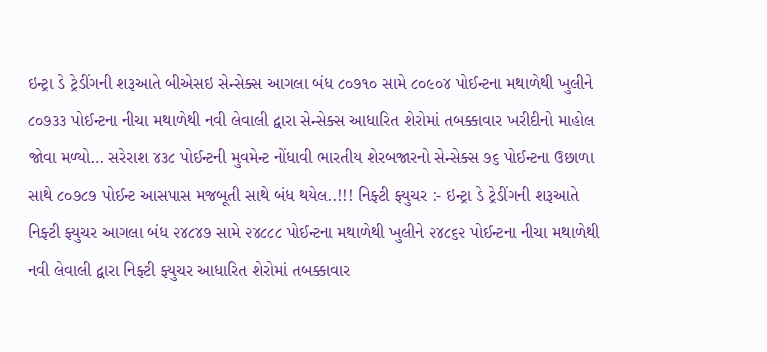ઇન્ટ્રા ડે ટ્રેડીંગની શરૂઆતે બીએસઇ સેન્સેક્સ આગલા બંધ ૮૦૭૧૦ સામે ૮૦૯૦૪ પોઈન્ટના મથાળેથી ખુલીને ૮૦૭૩૩ પોઈન્ટના નીચા મથાળેથી નવી લેવાલી દ્વારા સેન્સેક્સ આધારિત શેરોમાં તબક્કાવાર ખરીદીનો માહોલ જોવા મળ્યો… સરેરાશ ૪૩૮ પોઈન્ટની મુવમેન્ટ નોંધાવી ભારતીય શેરબજારનો સેન્સેક્સ ૭૬ પોઈન્ટના ઉછાળા સાથે ૮૦૭૮૭ પોઈન્ટ આસપાસ મજબૂતી સાથે બંધ થયેલ..!!! નિફ્ટી ફ્યુચર :- ઇન્ટ્રા ડે ટ્રેડીંગની શરૂઆતે નિફ્ટી ફ્યુચર આગલા બંધ ૨૪૮૪૭ સામે ૨૪૮૮૮ પોઈન્ટના મથાળેથી ખુલીને ૨૪૮૬૨ પોઈન્ટના નીચા મથાળેથી નવી લેવાલી દ્વારા નિફ્ટી ફ્યુચર આધારિત શેરોમાં તબક્કાવાર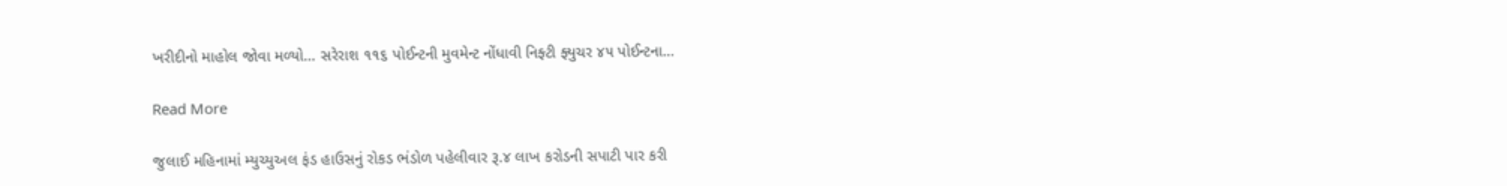ખરીદીનો માહોલ જોવા મળ્યો… સરેરાશ ૧૧૬ પોઈન્ટની મુવમેન્ટ નોંધાવી નિફ્ટી ફ્યુચર ૪૫ પોઈન્ટના…

Read More

જુલાઈ મહિનામાં મ્યુચ્યુઅલ ફંડ હાઉસનું રોકડ ભંડોળ પહેલીવાર રૂ.૪ લાખ કરોડની સપાટી પાર કરી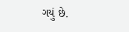ગયું છે.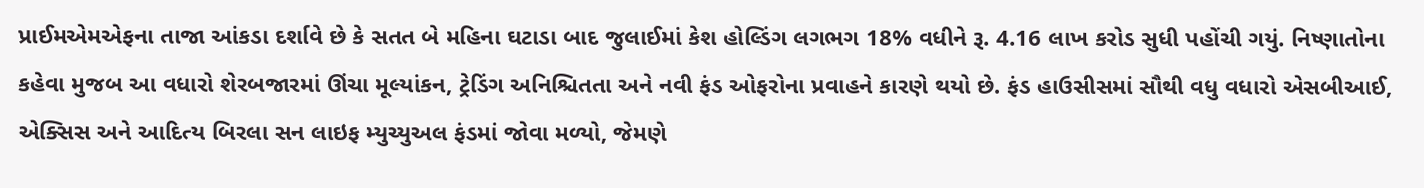પ્રાઈમએમએફના તાજા આંકડા દર્શાવે છે કે સતત બે મહિના ઘટાડા બાદ જુલાઈમાં કેશ હોલ્ડિંગ લગભગ 18% વધીને રૂ. 4.16 લાખ કરોડ સુધી પહોંચી ગયું. નિષ્ણાતોના કહેવા મુજબ આ વધારો શેરબજારમાં ઊંચા મૂલ્યાંકન, ટ્રેડિંગ અનિશ્ચિતતા અને નવી ફંડ ઓફરોના પ્રવાહને કારણે થયો છે. ફંડ હાઉસીસમાં સૌથી વધુ વધારો એસબીઆઈ, એક્સિસ અને આદિત્ય બિરલા સન લાઇફ મ્યુચ્યુઅલ ફંડમાં જોવા મળ્યો, જેમણે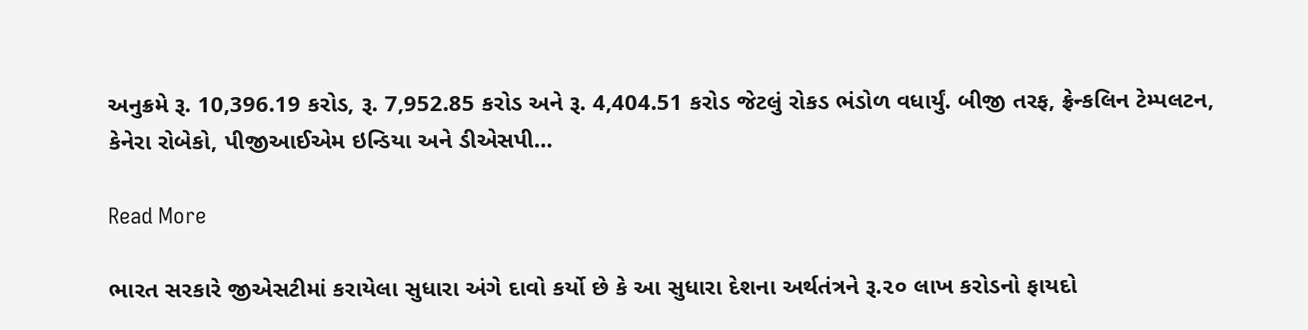અનુક્રમે રૂ. 10,396.19 કરોડ, રૂ. 7,952.85 કરોડ અને રૂ. 4,404.51 કરોડ જેટલું રોકડ ભંડોળ વધાર્યું. બીજી તરફ, ફ્રેન્કલિન ટેમ્પલટન, કેનેરા રોબેકો, પીજીઆઈએમ ઇન્ડિયા અને ડીએસપી…

Read More

ભારત સરકારે જીએસટીમાં કરાયેલા સુધારા અંગે દાવો કર્યો છે કે આ સુધારા દેશના અર્થતંત્રને રૂ.૨૦ લાખ કરોડનો ફાયદો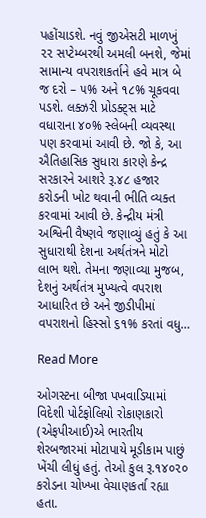પહોંચાડશે. નવું જીએસટી માળખું ૨૨ સપ્ટેમ્બરથી અમલી બનશે, જેમાં સામાન્ય વપરાશકર્તાને હવે માત્ર બે જ દરો – ૫% અને ૧૮% ચૂકવવા પડશે. લક્ઝરી પ્રોડક્ટ્સ માટે વધારાના ૪૦% સ્લેબની વ્યવસ્થા પણ કરવામાં આવી છે. જો કે, આ ઐતિહાસિક સુધારા કારણે કેન્દ્ર સરકારને આશરે રૂ.૪૮ હજાર કરોડની ખોટ થવાની ભીતિ વ્યક્ત કરવામાં આવી છે. કેન્દ્રીય મંત્રી અશ્વિની વૈષ્ણવે જણાવ્યું હતું કે આ સુધારાથી દેશના અર્થતંત્રને મોટો લાભ થશે. તેમના જણાવ્યા મુજબ, દેશનું અર્થતંત્ર મુખ્યત્વે વપરાશ આધારિત છે અને જીડીપીમાં વપરાશનો હિસ્સો ૬૧% કરતાં વધુ…

Read More

ઓગસ્ટના બીજા પખવાડિયામાં વિદેશી પોર્ટફોલિયો રોકાણકારો (એફપીઆઈ)એ ભારતીય શેરબજારમાં મોટાપાયે મૂડીકામ પાછું ખેંચી લીધું હતું. તેઓ કુલ રૂ.૧૪૦૨૦ કરોડના ચોખ્ખા વેચાણકર્તા રહ્યા હતા.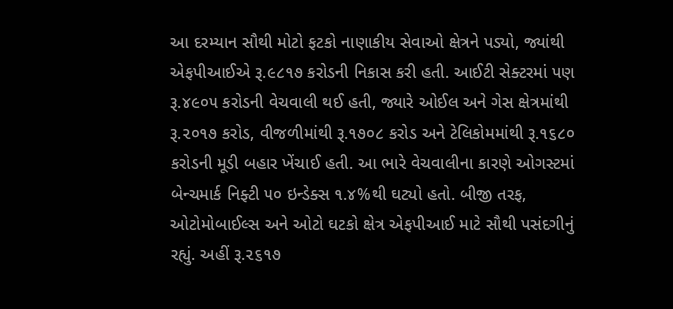આ દરમ્યાન સૌથી મોટો ફટકો નાણાકીય સેવાઓ ક્ષેત્રને પડ્યો, જ્યાંથી એફપીઆઈએ રૂ.૯૮૧૭ કરોડની નિકાસ કરી હતી. આઈટી સેક્ટરમાં પણ રૂ.૪૯૦૫ કરોડની વેચવાલી થઈ હતી, જ્યારે ઓઈલ અને ગેસ ક્ષેત્રમાંથી રૂ.૨૦૧૭ કરોડ, વીજળીમાંથી રૂ.૧૭૦૮ કરોડ અને ટેલિકોમમાંથી રૂ.૧૬૮૦ કરોડની મૂડી બહાર ખેંચાઈ હતી. આ ભારે વેચવાલીના કારણે ઓગસ્ટમાં બેન્ચમાર્ક નિફ્ટી ૫૦ ઇન્ડેક્સ ૧.૪%થી ઘટ્યો હતો. બીજી તરફ, ઓટોમોબાઈલ્સ અને ઓટો ઘટકો ક્ષેત્ર એફપીઆઈ માટે સૌથી પસંદગીનું રહ્યું. અહીં રૂ.૨૬૧૭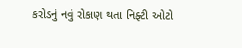કરોડનું નવું રોકાણ થતા નિફ્ટી ઓટો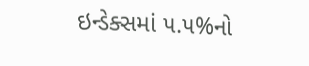ઇન્ડેક્સમાં ૫.૫%નો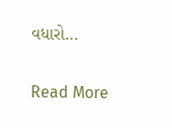વધારો…

Read More